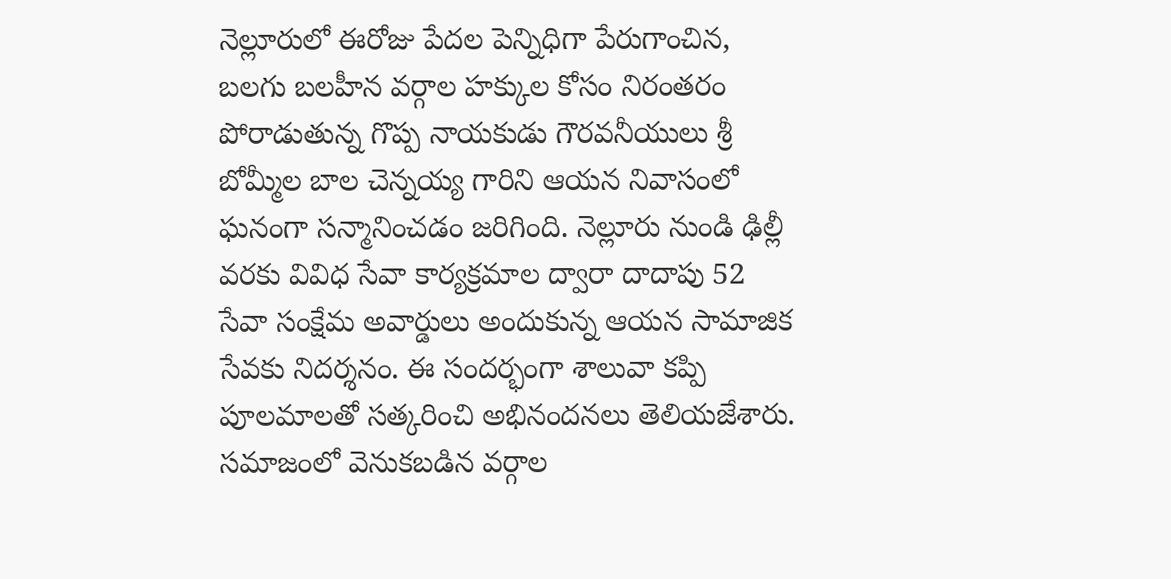నెల్లూరులో ఈరోజు పేదల పెన్నిధిగా పేరుగాంచిన, బలగు బలహీన వర్గాల హక్కుల కోసం నిరంతరం పోరాడుతున్న గొప్ప నాయకుడు గౌరవనీయులు శ్రీ బోమ్మీల బాల చెన్నయ్య గారిని ఆయన నివాసంలో ఘనంగా సన్మానించడం జరిగింది. నెల్లూరు నుండి ఢిల్లీ వరకు వివిధ సేవా కార్యక్రమాల ద్వారా దాదాపు 52 సేవా సంక్షేమ అవార్డులు అందుకున్న ఆయన సామాజిక సేవకు నిదర్శనం. ఈ సందర్భంగా శాలువా కప్పి పూలమాలతో సత్కరించి అభినందనలు తెలియజేశారు. సమాజంలో వెనుకబడిన వర్గాల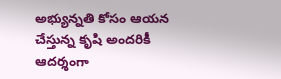అభ్యున్నతి కోసం ఆయన చేస్తున్న కృషి అందరికీ ఆదర్శంగా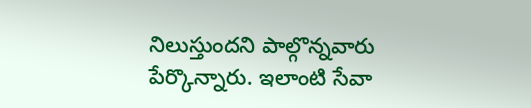నిలుస్తుందని పాల్గొన్నవారు పేర్కొన్నారు. ఇలాంటి సేవా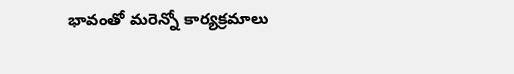భావంతో మరెన్నో కార్యక్రమాలు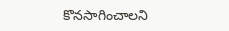కొనసాగించాలని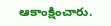ఆకాంక్షించారు.